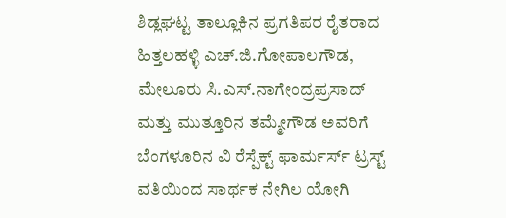ಶಿಡ್ಲಘಟ್ಟ ತಾಲ್ಲೂಕಿನ ಪ್ರಗತಿಪರ ರೈತರಾದ ಹಿತ್ತಲಹಳ್ಳಿ ಎಚ್.ಜಿ.ಗೋಪಾಲಗೌಡ, ಮೇಲೂರು ಸಿ.ಎಸ್.ನಾಗೇಂದ್ರಪ್ರಸಾದ್ ಮತ್ತು ಮುತ್ತೂರಿನ ತಮ್ಮೇಗೌಡ ಅವರಿಗೆ ಬೆಂಗಳೂರಿನ ವಿ ರೆಸ್ಪೆಕ್ಟ್ ಫಾರ್ಮರ್ಸ್ ಟ್ರಸ್ಟ್ ವತಿಯಿಂದ ಸಾರ್ಥಕ ನೇಗಿಲ ಯೋಗಿ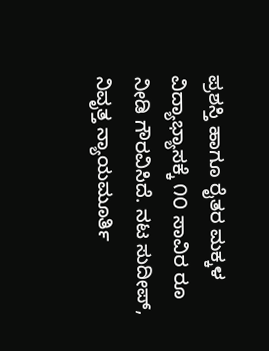ಪ್ರಶಸ್ತಿ ಹಾಗೂ ರೈತರ ಮಕ್ಕಳ ವಿದ್ಯಾಭ್ಯಾಸಕ್ಕೆ ೧೦ ಸಾವಿರ ರೂ ನೀಡಿ ಗೌರವಿಸಿದೆ. ನಟ ಸುದೀಪ್, ನಿವೃತ್ತ ನ್ಯಾಯಮೂರ್ತಿ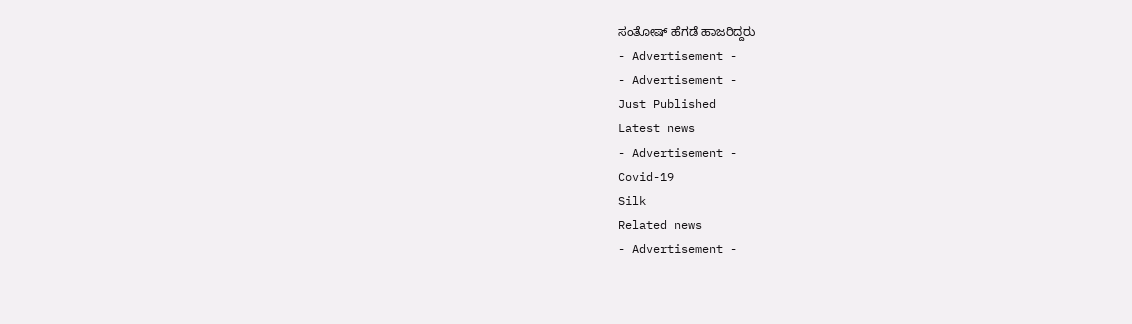ಸಂತೋಷ್ ಹೆಗಡೆ ಹಾಜರಿದ್ದರು
- Advertisement -
- Advertisement -
Just Published
Latest news
- Advertisement -
Covid-19
Silk
Related news
- Advertisement -